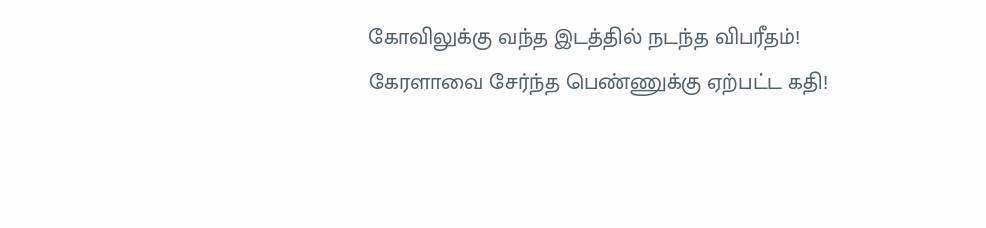கோவிலுக்கு வந்த இடத்தில் நடந்த விபரீதம்! கேரளாவை சேர்ந்த பெண்ணுக்கு ஏற்பட்ட கதி!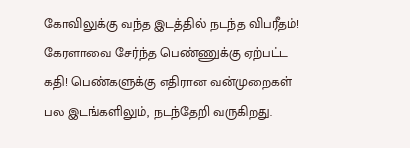கோவிலுக்கு வந்த இடத்தில் நடந்த விபரீதம்! கேரளாவை சேர்ந்த பெண்ணுக்கு ஏற்பட்ட கதி! பெண்களுக்கு எதிரான வன்முறைகள் பல இடங்களிலும், நடந்தேறி வருகிறது.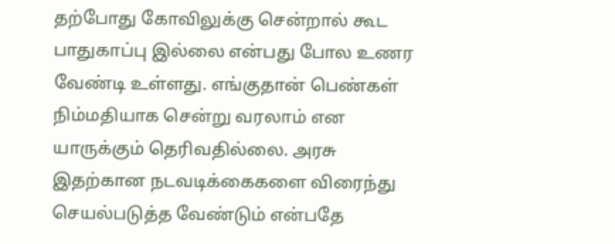தற்போது கோவிலுக்கு சென்றால் கூட பாதுகாப்பு இல்லை என்பது போல உணர வேண்டி உள்ளது. எங்குதான் பெண்கள் நிம்மதியாக சென்று வரலாம் என யாருக்கும் தெரிவதில்லை. அரசு இதற்கான நடவடிக்கைகளை விரைந்து செயல்படுத்த வேண்டும் என்பதே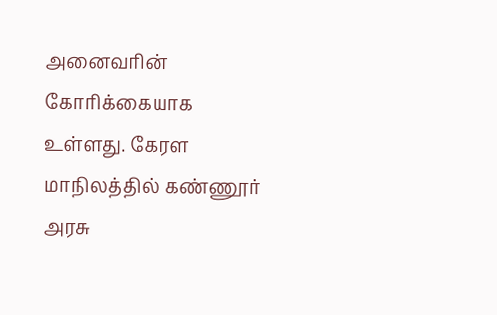அனைவரின் கோரிக்கையாக உள்ளது. கேரள மாநிலத்தில் கண்ணூர் அரசு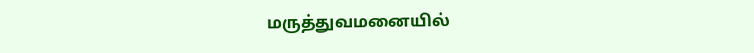மருத்துவமனையில்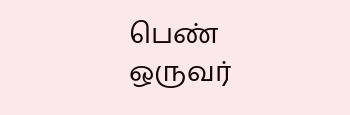பெண் ஒருவர்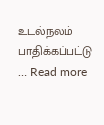உடல்நலம் பாதிக்கப்பட்டு … Read more